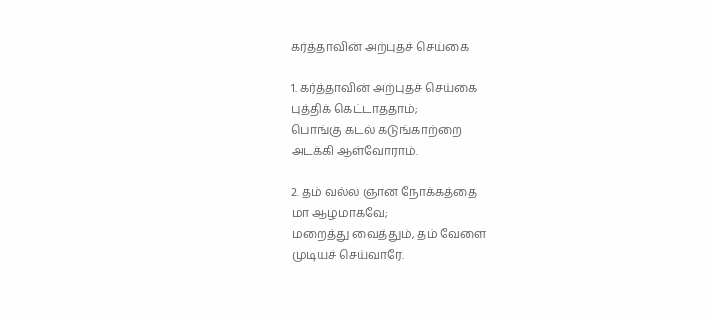கர்த்தாவின் அற்புதச் செய்கை

1. கர்த்தாவின் அற்புதச் செய்கை
புத்திக் கெட்டாததாம்;
பொங்கு கடல் கடுங்காற்றை
அடக்கி ஆள்வோராம்.

2. தம் வல்ல ஞான நோக்கத்தை
மா ஆழமாகவே;
மறைத்து வைத்தும், தம் வேளை
முடியச் செய்வாரே.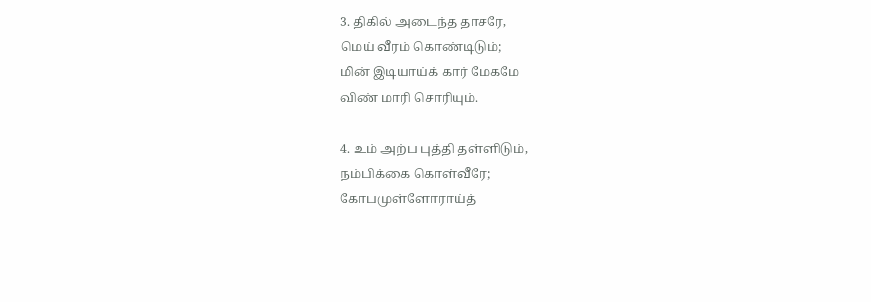3. திகில் அடைந்த தாசரே,
மெய் வீரம் கொண்டிடும்;
மின் இடியாய்க் கார் மேகமே
விண் மாரி சொரியும்.

4. உம் அற்ப புத்தி தள்ளிடும்,
நம்பிக்கை கொள்வீரே;
கோபமுள்ளோராய்த்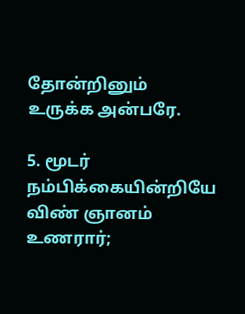தோன்றினும்
உருக்க அன்பரே.

5. மூடர் நம்பிக்கையின்றியே
விண் ஞானம் உணரார்;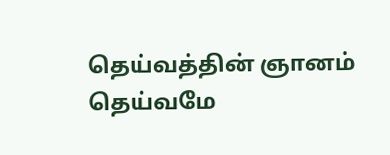தெய்வத்தின் ஞானம் தெய்வமே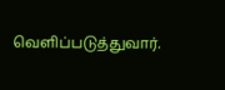வெளிப்படுத்துவார்.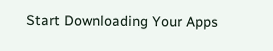Start Downloading Your Apps